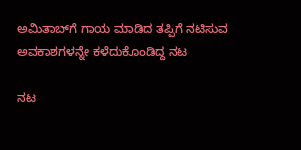ಅಮಿತಾಬ್‌ಗೆ ಗಾಯ ಮಾಡಿದ ತಪ್ಪಿಗೆ ನಟಿಸುವ ಅವಕಾಶಗಳನ್ನೇ ಕಳೆದುಕೊಂಡಿದ್ದ ನಟ

ನಟ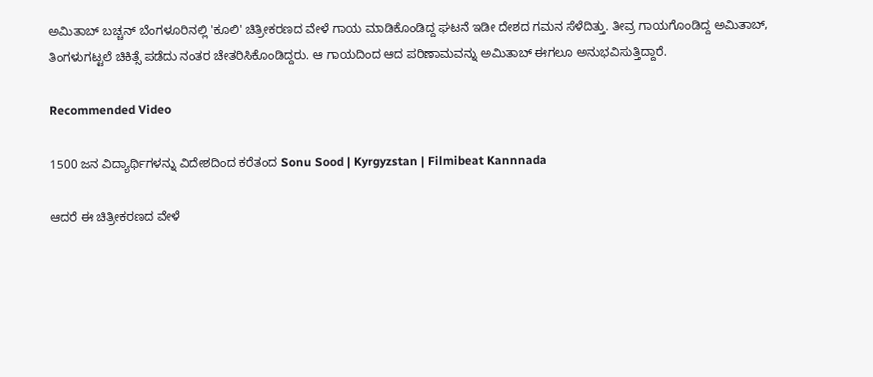ಅಮಿತಾಬ್ ಬಚ್ಚನ್ ಬೆಂಗಳೂರಿನಲ್ಲಿ 'ಕೂಲಿ' ಚಿತ್ರೀಕರಣದ ವೇಳೆ ಗಾಯ ಮಾಡಿಕೊಂಡಿದ್ದ ಘಟನೆ ಇಡೀ ದೇಶದ ಗಮನ ಸೆಳೆದಿತ್ತು. ತೀವ್ರ ಗಾಯಗೊಂಡಿದ್ದ ಅಮಿತಾಬ್, ತಿಂಗಳುಗಟ್ಟಲೆ ಚಿಕಿತ್ಸೆ ಪಡೆದು ನಂತರ ಚೇತರಿಸಿಕೊಂಡಿದ್ದರು. ಆ ಗಾಯದಿಂದ ಆದ ಪರಿಣಾಮವನ್ನು ಅಮಿತಾಬ್ ಈಗಲೂ ಅನುಭವಿಸುತ್ತಿದ್ದಾರೆ.

Recommended Video

1500 ಜನ ವಿದ್ಯಾರ್ಥಿಗಳನ್ನು ವಿದೇಶದಿಂದ ಕರೆತಂದ Sonu Sood | Kyrgyzstan | Filmibeat Kannnada

ಆದರೆ ಈ ಚಿತ್ರೀಕರಣದ ವೇಳೆ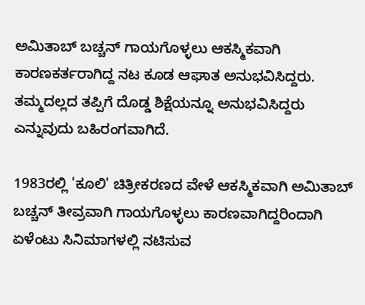ಅಮಿತಾಬ್ ಬಚ್ಚನ್ ಗಾಯಗೊಳ್ಳಲು ಆಕಸ್ಮಿಕವಾಗಿ ಕಾರಣಕರ್ತರಾಗಿದ್ದ ನಟ ಕೂಡ ಆಘಾತ ಅನುಭವಿಸಿದ್ದರು. ತಮ್ಮದಲ್ಲದ ತಪ್ಪಿಗೆ ದೊಡ್ಡ ಶಿಕ್ಷೆಯನ್ನೂ ಅನುಭವಿಸಿದ್ದರು ಎನ್ನುವುದು ಬಹಿರಂಗವಾಗಿದೆ.

1983ರಲ್ಲಿ 'ಕೂಲಿ' ಚಿತ್ರೀಕರಣದ ವೇಳೆ ಆಕಸ್ಮಿಕವಾಗಿ ಅಮಿತಾಬ್ ಬಚ್ಚನ್ ತೀವ್ರವಾಗಿ ಗಾಯಗೊಳ್ಳಲು ಕಾರಣವಾಗಿದ್ದರಿಂದಾಗಿ ಏಳೆಂಟು ಸಿನಿಮಾಗಳಲ್ಲಿ ನಟಿಸುವ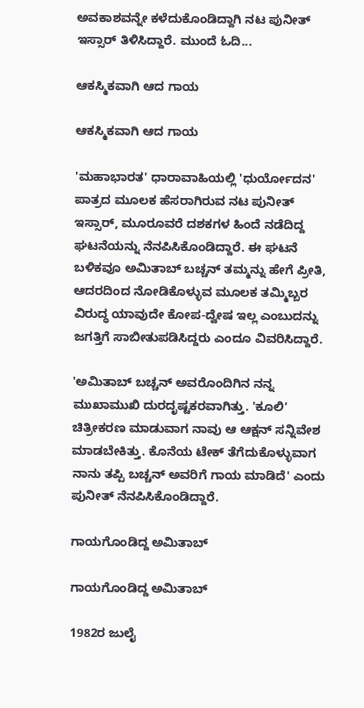ಅವಕಾಶವನ್ನೇ ಕಳೆದುಕೊಂಡಿದ್ದಾಗಿ ನಟ ಪುನೀತ್ ಇಸ್ಸಾರ್ ತಿಳಿಸಿದ್ದಾರೆ. ಮುಂದೆ ಓದಿ...

ಆಕಸ್ಮಿಕವಾಗಿ ಆದ ಗಾಯ

ಆಕಸ್ಮಿಕವಾಗಿ ಆದ ಗಾಯ

'ಮಹಾಭಾರತ' ಧಾರಾವಾಹಿಯಲ್ಲಿ 'ಧುರ್ಯೋದನ' ಪಾತ್ರದ ಮೂಲಕ ಹೆಸರಾಗಿರುವ ನಟ ಪುನೀತ್ ಇಸ್ಸಾರ್, ಮೂರೂವರೆ ದಶಕಗಳ ಹಿಂದೆ ನಡೆದಿದ್ದ ಘಟನೆಯನ್ನು ನೆನಪಿಸಿಕೊಂಡಿದ್ದಾರೆ. ಈ ಘಟನೆ ಬಳಿಕವೂ ಅಮಿತಾಬ್ ಬಚ್ಚನ್ ತಮ್ಮನ್ನು ಹೇಗೆ ಪ್ರೀತಿ, ಆದರದಿಂದ ನೋಡಿಕೊಳ್ಳುವ ಮೂಲಕ ತಮ್ಮಿಬ್ಬರ ವಿರುದ್ಧ ಯಾವುದೇ ಕೋಪ-ದ್ವೇಷ ಇಲ್ಲ ಎಂಬುದನ್ನು ಜಗತ್ತಿಗೆ ಸಾಬೀತುಪಡಿಸಿದ್ದರು ಎಂದೂ ವಿವರಿಸಿದ್ದಾರೆ.

'ಅಮಿತಾಬ್ ಬಚ್ಚನ್ ಅವರೊಂದಿಗಿನ ನನ್ನ ಮುಖಾಮುಖಿ ದುರದೃಷ್ಟಕರವಾಗಿತ್ತು. 'ಕೂಲಿ' ಚಿತ್ರೀಕರಣ ಮಾಡುವಾಗ ನಾವು ಆ ಆಕ್ಷನ್ ಸನ್ನಿವೇಶ ಮಾಡಬೇಕಿತ್ತು. ಕೊನೆಯ ಟೇಕ್ ತೆಗೆದುಕೊಳ್ಳುವಾಗ ನಾನು ತಪ್ಪಿ ಬಚ್ಚನ್ ಅವರಿಗೆ ಗಾಯ ಮಾಡಿದೆ' ಎಂದು ಪುನೀತ್ ನೆನಪಿಸಿಕೊಂಡಿದ್ದಾರೆ.

ಗಾಯಗೊಂಡಿದ್ದ ಅಮಿತಾಬ್

ಗಾಯಗೊಂಡಿದ್ದ ಅಮಿತಾಬ್

1982ರ ಜುಲೈ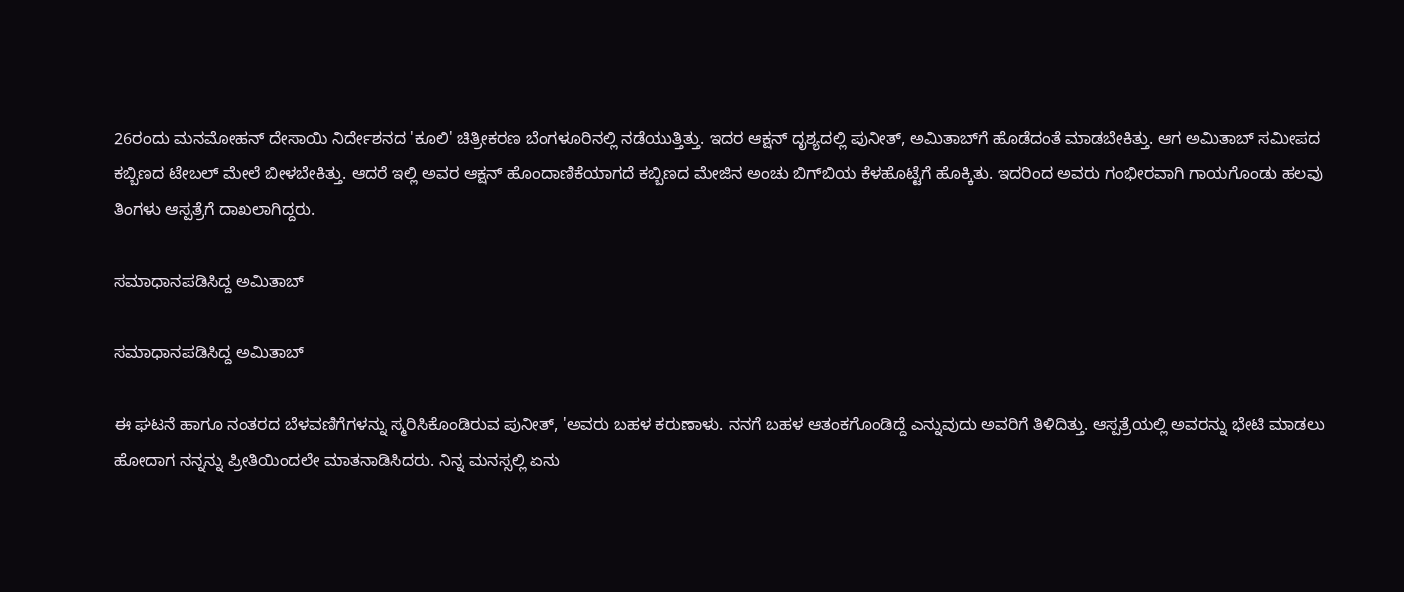26ರಂದು ಮನಮೋಹನ್ ದೇಸಾಯಿ ನಿರ್ದೇಶನದ 'ಕೂಲಿ' ಚಿತ್ರೀಕರಣ ಬೆಂಗಳೂರಿನಲ್ಲಿ ನಡೆಯುತ್ತಿತ್ತು. ಇದರ ಆಕ್ಷನ್ ದೃಶ್ಯದಲ್ಲಿ ಪುನೀತ್, ಅಮಿತಾಬ್‌ಗೆ ಹೊಡೆದಂತೆ ಮಾಡಬೇಕಿತ್ತು. ಆಗ ಅಮಿತಾಬ್ ಸಮೀಪದ ಕಬ್ಬಿಣದ ಟೇಬಲ್ ಮೇಲೆ ಬೀಳಬೇಕಿತ್ತು. ಆದರೆ ಇಲ್ಲಿ ಅವರ ಆಕ್ಷನ್ ಹೊಂದಾಣಿಕೆಯಾಗದೆ ಕಬ್ಬಿಣದ ಮೇಜಿನ ಅಂಚು ಬಿಗ್‌ಬಿಯ ಕೆಳಹೊಟ್ಟೆಗೆ ಹೊಕ್ಕಿತು. ಇದರಿಂದ ಅವರು ಗಂಭೀರವಾಗಿ ಗಾಯಗೊಂಡು ಹಲವು ತಿಂಗಳು ಆಸ್ಪತ್ರೆಗೆ ದಾಖಲಾಗಿದ್ದರು.

ಸಮಾಧಾನಪಡಿಸಿದ್ದ ಅಮಿತಾಬ್

ಸಮಾಧಾನಪಡಿಸಿದ್ದ ಅಮಿತಾಬ್

ಈ ಘಟನೆ ಹಾಗೂ ನಂತರದ ಬೆಳವಣಿಗೆಗಳನ್ನು ಸ್ಮರಿಸಿಕೊಂಡಿರುವ ಪುನೀತ್, 'ಅವರು ಬಹಳ ಕರುಣಾಳು. ನನಗೆ ಬಹಳ ಆತಂಕಗೊಂಡಿದ್ದೆ ಎನ್ನುವುದು ಅವರಿಗೆ ತಿಳಿದಿತ್ತು. ಆಸ್ಪತ್ರೆಯಲ್ಲಿ ಅವರನ್ನು ಭೇಟಿ ಮಾಡಲು ಹೋದಾಗ ನನ್ನನ್ನು ಪ್ರೀತಿಯಿಂದಲೇ ಮಾತನಾಡಿಸಿದರು. ನಿನ್ನ ಮನಸ್ಸಲ್ಲಿ ಏನು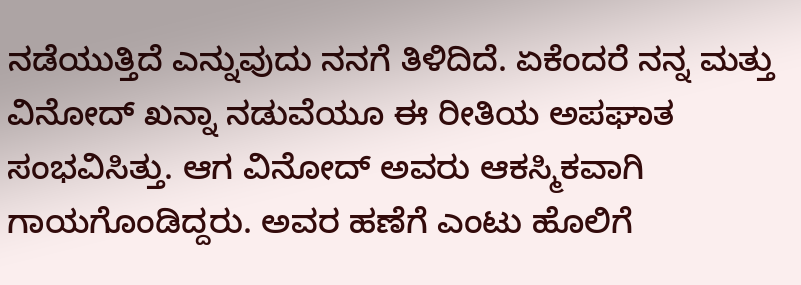ನಡೆಯುತ್ತಿದೆ ಎನ್ನುವುದು ನನಗೆ ತಿಳಿದಿದೆ. ಏಕೆಂದರೆ ನನ್ನ ಮತ್ತು ವಿನೋದ್ ಖನ್ನಾ ನಡುವೆಯೂ ಈ ರೀತಿಯ ಅಪಘಾತ ಸಂಭವಿಸಿತ್ತು. ಆಗ ವಿನೋದ್ ಅವರು ಆಕಸ್ಮಿಕವಾಗಿ ಗಾಯಗೊಂಡಿದ್ದರು. ಅವರ ಹಣೆಗೆ ಎಂಟು ಹೊಲಿಗೆ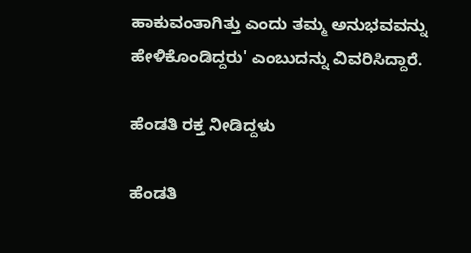ಹಾಕುವಂತಾಗಿತ್ತು ಎಂದು ತಮ್ಮ ಅನುಭವವನ್ನು ಹೇಳಿಕೊಂಡಿದ್ದರು' ಎಂಬುದನ್ನು ವಿವರಿಸಿದ್ದಾರೆ.

ಹೆಂಡತಿ ರಕ್ತ ನೀಡಿದ್ದಳು

ಹೆಂಡತಿ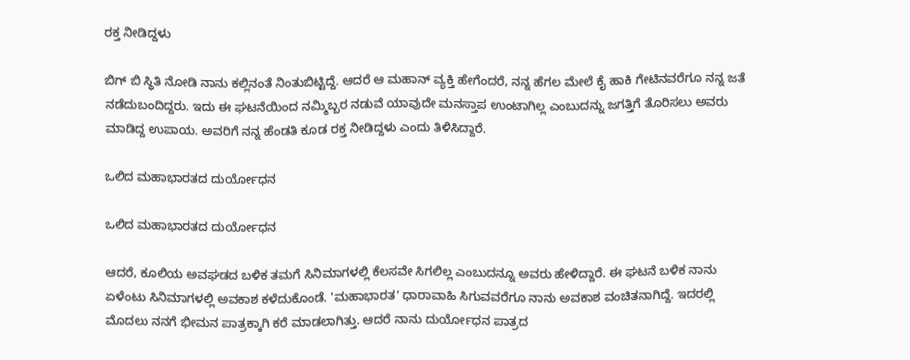ರಕ್ತ ನೀಡಿದ್ದಳು

ಬಿಗ್ ಬಿ ಸ್ಥಿತಿ ನೋಡಿ ನಾನು ಕಲ್ಲಿನಂತೆ ನಿಂತುಬಿಟ್ಟಿದ್ದೆ. ಆದರೆ ಆ ಮಹಾನ್ ವ್ಯಕ್ತಿ ಹೇಗೆಂದರೆ, ನನ್ನ ಹೆಗಲ ಮೇಲೆ ಕೈ ಹಾಕಿ ಗೇಟಿನವರೆಗೂ ನನ್ನ ಜತೆ ನಡೆದುಬಂದಿದ್ದರು. ಇದು ಈ ಘಟನೆಯಿಂದ ನಮ್ಮಿಬ್ಬರ ನಡುವೆ ಯಾವುದೇ ಮನಸ್ತಾಪ ಉಂಟಾಗಿಲ್ಲ ಎಂಬುದನ್ನು ಜಗತ್ತಿಗೆ ತೊರಿಸಲು ಅವರು ಮಾಡಿದ್ದ ಉಪಾಯ. ಅವರಿಗೆ ನನ್ನ ಹೆಂಡತಿ ಕೂಡ ರಕ್ತ ನೀಡಿದ್ದಳು ಎಂದು ತಿಳಿಸಿದ್ದಾರೆ.

ಒಲಿದ ಮಹಾಭಾರತದ ದುರ್ಯೋಧನ

ಒಲಿದ ಮಹಾಭಾರತದ ದುರ್ಯೋಧನ

ಆದರೆ, ಕೂಲಿಯ ಅವಘಡದ ಬಳಿಕ ತಮಗೆ ಸಿನಿಮಾಗಳಲ್ಲಿ ಕೆಲಸವೇ ಸಿಗಲಿಲ್ಲ ಎಂಬುದನ್ನೂ ಅವರು ಹೇಳಿದ್ದಾರೆ. ಈ ಘಟನೆ ಬಳಿಕ ನಾನು ಏಳೆಂಟು ಸಿನಿಮಾಗಳಲ್ಲಿ ಅವಕಾಶ ಕಳೆದುಕೊಂಡೆ. 'ಮಹಾಭಾರತ' ಧಾರಾವಾಹಿ ಸಿಗುವವರೆಗೂ ನಾನು ಅವಕಾಶ ವಂಚಿತನಾಗಿದ್ದೆ. ಇದರಲ್ಲಿ ಮೊದಲು ನನಗೆ ಭೀಮನ ಪಾತ್ರಕ್ಕಾಗಿ ಕರೆ ಮಾಡಲಾಗಿತ್ತು. ಆದರೆ ನಾನು ದುರ್ಯೋಧನ ಪಾತ್ರದ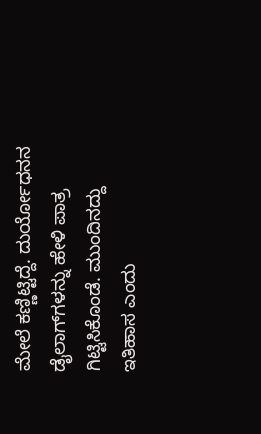ಮೇಲೆ ಕಣ್ಣಿಟ್ಟಿದ್ದೆ. ದುರ್ಯೋಧನನ ಡೈಲಾಗ್‌ಗಳನ್ನು ಹೇಳಿ ಪಾತ್ರ ಗಿಟ್ಟಿಸಿಕೊಂಡೆ. ಮುಂದಿನದ್ದು ಇತಿಹಾಸ ಎಂದು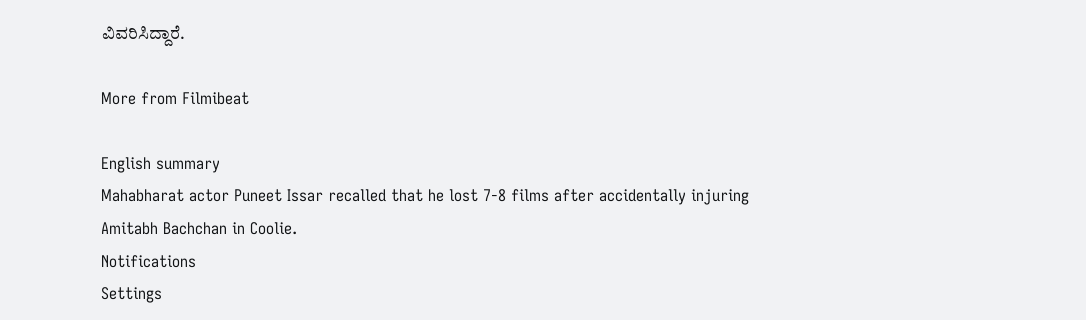ವಿವರಿಸಿದ್ದಾರೆ.

More from Filmibeat

English summary
Mahabharat actor Puneet Issar recalled that he lost 7-8 films after accidentally injuring Amitabh Bachchan in Coolie.
Notifications
Settings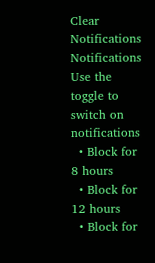Clear Notifications
Notifications
Use the toggle to switch on notifications
  • Block for 8 hours
  • Block for 12 hours
  • Block for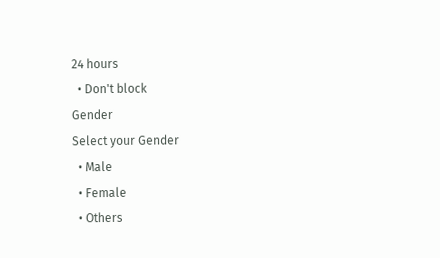24 hours
  • Don't block
Gender
Select your Gender
  • Male
  • Female
  • Others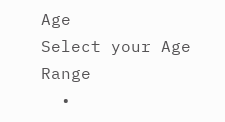Age
Select your Age Range
  •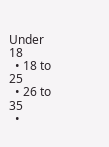Under 18
  • 18 to 25
  • 26 to 35
  •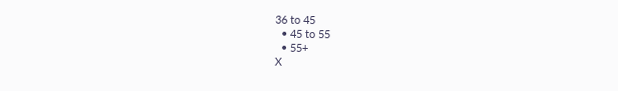36 to 45
  • 45 to 55
  • 55+
X